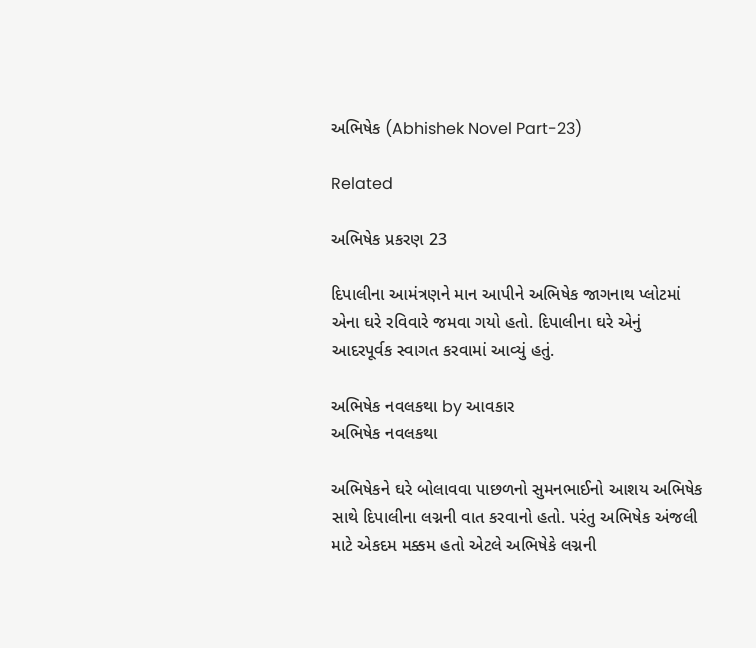અભિષેક (Abhishek Novel Part-23)

Related

અભિષેક પ્રકરણ 23

દિપાલીના આમંત્રણને માન આપીને અભિષેક જાગનાથ પ્લોટમાં એના ઘરે રવિવારે જમવા ગયો હતો. દિપાલીના ઘરે એનું આદરપૂર્વક સ્વાગત કરવામાં આવ્યું હતું.

અભિષેક નવલકથા by આવકાર
અભિષેક નવલકથા

અભિષેકને ઘરે બોલાવવા પાછળનો સુમનભાઈનો આશય અભિષેક સાથે દિપાલીના લગ્નની વાત કરવાનો હતો. પરંતુ અભિષેક અંજલી માટે એકદમ મક્કમ હતો એટલે અભિષેકે લગ્નની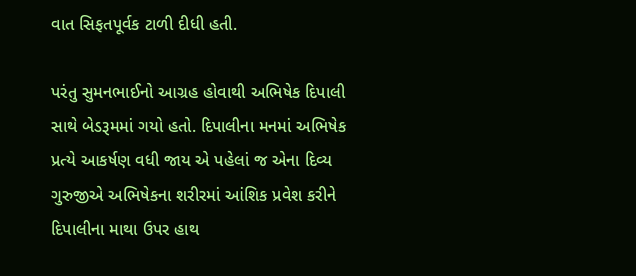વાત સિફતપૂર્વક ટાળી દીધી હતી.

પરંતુ સુમનભાઈનો આગ્રહ હોવાથી અભિષેક દિપાલી સાથે બેડરૂમમાં ગયો હતો. દિપાલીના મનમાં અભિષેક પ્રત્યે આકર્ષણ વધી જાય એ પહેલાં જ એના દિવ્ય ગુરુજીએ અભિષેકના શરીરમાં આંશિક પ્રવેશ કરીને દિપાલીના માથા ઉપર હાથ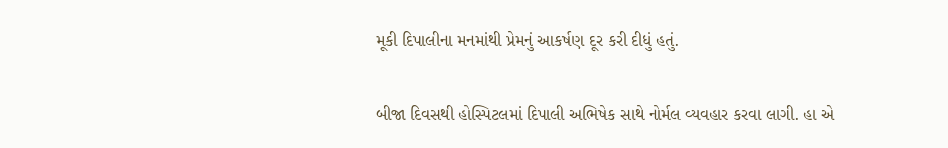મૂકી દિપાલીના મનમાંથી પ્રેમનું આકર્ષણ દૂર કરી દીધું હતું.

બીજા દિવસથી હોસ્પિટલમાં દિપાલી અભિષેક સાથે નોર્મલ વ્યવહાર કરવા લાગી. હા એ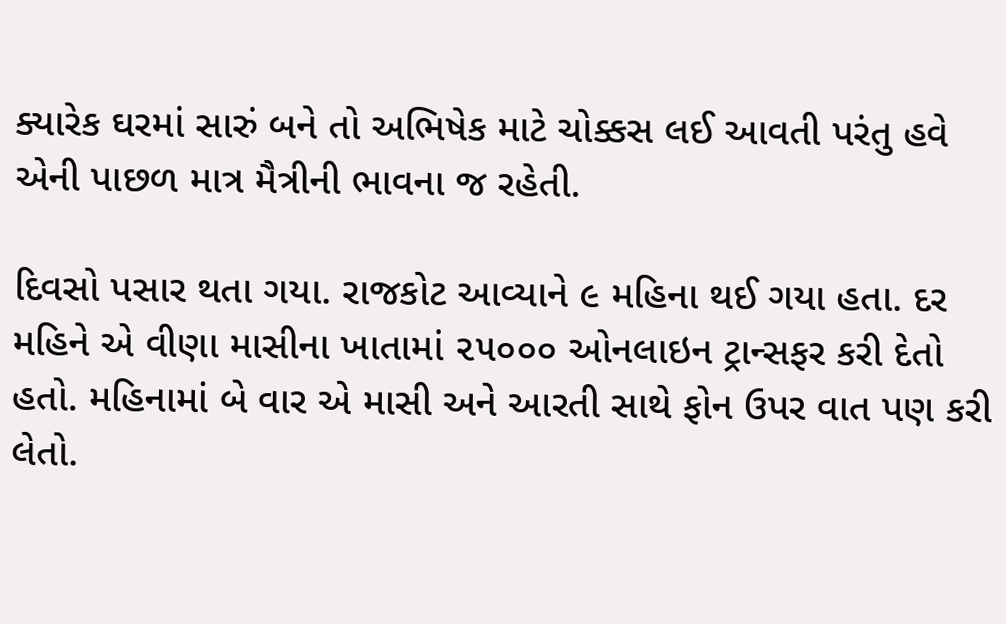ક્યારેક ઘરમાં સારું બને તો અભિષેક માટે ચોક્કસ લઈ આવતી પરંતુ હવે એની પાછળ માત્ર મૈત્રીની ભાવના જ રહેતી.

દિવસો પસાર થતા ગયા. રાજકોટ આવ્યાને ૯ મહિના થઈ ગયા હતા. દર મહિને એ વીણા માસીના ખાતામાં ૨૫૦૦૦ ઓનલાઇન ટ્રાન્સફર કરી દેતો હતો. મહિનામાં બે વાર એ માસી અને આરતી સાથે ફોન ઉપર વાત પણ કરી લેતો.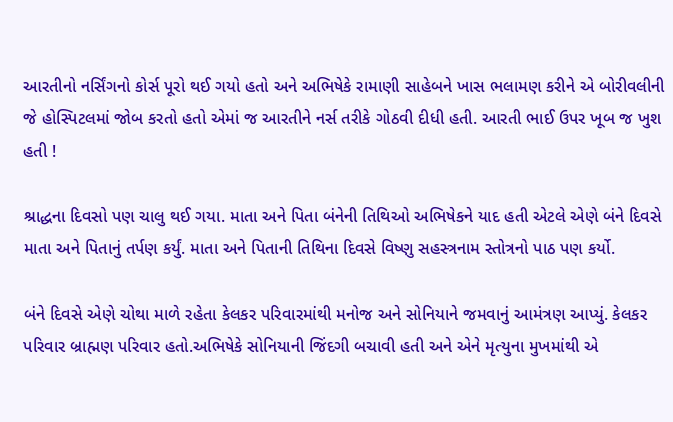આરતીનો નર્સિંગનો કોર્સ પૂરો થઈ ગયો હતો અને અભિષેકે રામાણી સાહેબને ખાસ ભલામણ કરીને એ બોરીવલીની જે હોસ્પિટલમાં જોબ કરતો હતો એમાં જ આરતીને નર્સ તરીકે ગોઠવી દીધી હતી. આરતી ભાઈ ઉપર ખૂબ જ ખુશ હતી !

શ્રાદ્ધના દિવસો પણ ચાલુ થઈ ગયા. માતા અને પિતા બંનેની તિથિઓ અભિષેકને યાદ હતી એટલે એણે બંને દિવસે માતા અને પિતાનું તર્પણ કર્યું. માતા અને પિતાની તિથિના દિવસે વિષ્ણુ સહસ્ત્રનામ સ્તોત્રનો પાઠ પણ કર્યો.

બંને દિવસે એણે ચોથા માળે રહેતા કેલકર પરિવારમાંથી મનોજ અને સોનિયાને જમવાનું આમંત્રણ આપ્યું. કેલકર પરિવાર બ્રાહ્મણ પરિવાર હતો.અભિષેકે સોનિયાની જિંદગી બચાવી હતી અને એને મૃત્યુના મુખમાંથી એ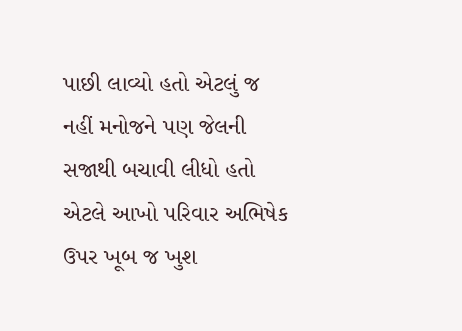પાછી લાવ્યો હતો એટલું જ નહીં મનોજને પણ જેલની સજાથી બચાવી લીધો હતો એટલે આખો પરિવાર અભિષેક ઉપર ખૂબ જ ખુશ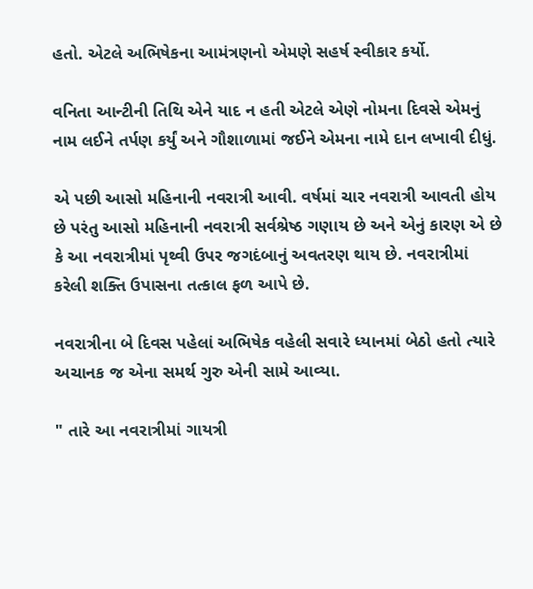હતો. એટલે અભિષેકના આમંત્રણનો એમણે સહર્ષ સ્વીકાર કર્યો.

વનિતા આન્ટીની તિથિ એને યાદ ન હતી એટલે એણે નોમના દિવસે એમનું નામ લઈને તર્પણ કર્યું અને ગૌશાળામાં જઈને એમના નામે દાન લખાવી દીધું.

એ પછી આસો મહિનાની નવરાત્રી આવી. વર્ષમાં ચાર નવરાત્રી આવતી હોય છે પરંતુ આસો મહિનાની નવરાત્રી સર્વશ્રેષ્ઠ ગણાય છે અને એનું કારણ એ છે કે આ નવરાત્રીમાં પૃથ્વી ઉપર જગદંબાનું અવતરણ થાય છે. નવરાત્રીમાં કરેલી શક્તિ ઉપાસના તત્કાલ ફળ આપે છે.

નવરાત્રીના બે દિવસ પહેલાં અભિષેક વહેલી સવારે ધ્યાનમાં બેઠો હતો ત્યારે અચાનક જ એના સમર્થ ગુરુ એની સામે આવ્યા.

" તારે આ નવરાત્રીમાં ગાયત્રી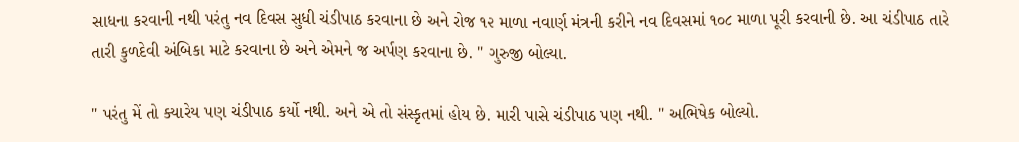સાધના કરવાની નથી પરંતુ નવ દિવસ સુધી ચંડીપાઠ કરવાના છે અને રોજ ૧૨ માળા નવાર્ણ મંત્રની કરીને નવ દિવસમાં ૧૦૮ માળા પૂરી કરવાની છે. આ ચંડીપાઠ તારે તારી કુળદેવી અંબિકા માટે કરવાના છે અને એમને જ અર્પણ કરવાના છે. " ગુરુજી બોલ્યા.

" પરંતુ મેં તો ક્યારેય પણ ચંડીપાઠ કર્યો નથી. અને એ તો સંસ્કૃતમાં હોય છે. મારી પાસે ચંડીપાઠ પણ નથી. " અભિષેક બોલ્યો.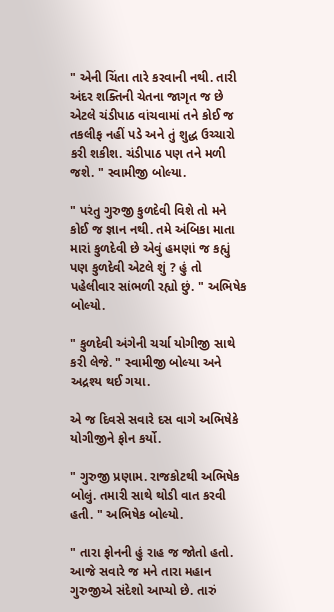" એની ચિંતા તારે કરવાની નથી. તારી અંદર શક્તિની ચેતના જાગૃત જ છે એટલે ચંડીપાઠ વાંચવામાં તને કોઈ જ તકલીફ નહીં પડે અને તું શુદ્ધ ઉચ્ચારો કરી શકીશ. ચંડીપાઠ પણ તને મળી જશે. " સ્વામીજી બોલ્યા.

" પરંતુ ગુરુજી કુળદેવી વિશે તો મને કોઈ જ જ્ઞાન નથી. તમે અંબિકા માતા મારાં કુળદેવી છે એવું હમણાં જ કહ્યું પણ કુળદેવી એટલે શું ? હું તો પહેલીવાર સાંભળી રહ્યો છું. " અભિષેક બોલ્યો.

" કુળદેવી અંગેની ચર્ચા યોગીજી સાથે કરી લેજે. " સ્વામીજી બોલ્યા અને અદ્રશ્ય થઈ ગયા.

એ જ દિવસે સવારે દસ વાગે અભિષેકે યોગીજીને ફોન કર્યો.

" ગુરુજી પ્રણામ. રાજકોટથી અભિષેક બોલું. તમારી સાથે થોડી વાત કરવી હતી. " અભિષેક બોલ્યો.

" તારા ફોનની હું રાહ જ જોતો હતો. આજે સવારે જ મને તારા મહાન ગુરુજીએ સંદેશો આપ્યો છે. તારું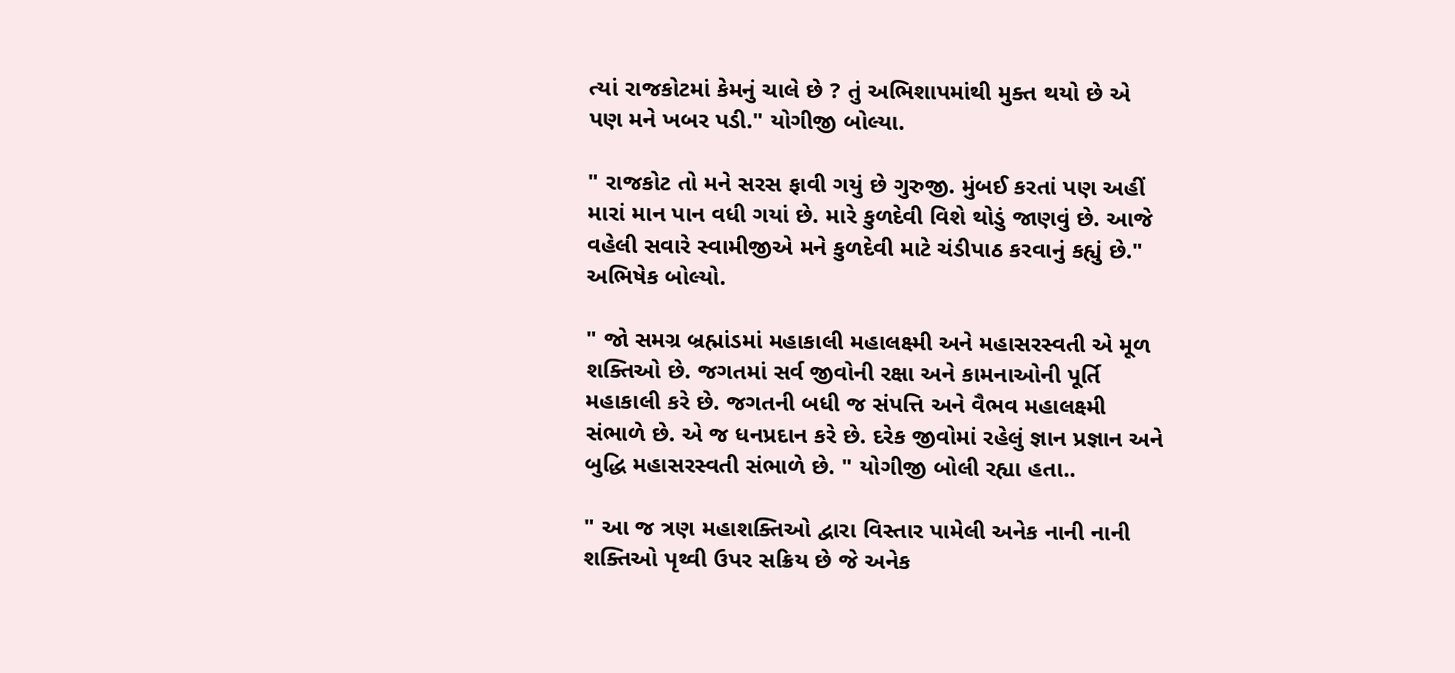ત્યાં રાજકોટમાં કેમનું ચાલે છે ? તું અભિશાપમાંથી મુક્ત થયો છે એ પણ મને ખબર પડી." યોગીજી બોલ્યા.

" રાજકોટ તો મને સરસ ફાવી ગયું છે ગુરુજી. મુંબઈ કરતાં પણ અહીં મારાં માન પાન વધી ગયાં છે. મારે કુળદેવી વિશે થોડું જાણવું છે. આજે વહેલી સવારે સ્વામીજીએ મને કુળદેવી માટે ચંડીપાઠ કરવાનું કહ્યું છે." અભિષેક બોલ્યો.

" જો સમગ્ર બ્રહ્માંડમાં મહાકાલી મહાલક્ષ્મી અને મહાસરસ્વતી એ મૂળ શક્તિઓ છે. જગતમાં સર્વ જીવોની રક્ષા અને કામનાઓની પૂર્તિ મહાકાલી કરે છે. જગતની બધી જ સંપત્તિ અને વૈભવ મહાલક્ષ્મી સંભાળે છે. એ જ ધનપ્રદાન કરે છે. દરેક જીવોમાં રહેલું જ્ઞાન પ્રજ્ઞાન અને બુદ્ધિ મહાસરસ્વતી સંભાળે છે. " યોગીજી બોલી રહ્યા હતા..

" આ જ ત્રણ મહાશક્તિઓ દ્વારા વિસ્તાર પામેલી અનેક નાની નાની શક્તિઓ પૃથ્વી ઉપર સક્રિય છે જે અનેક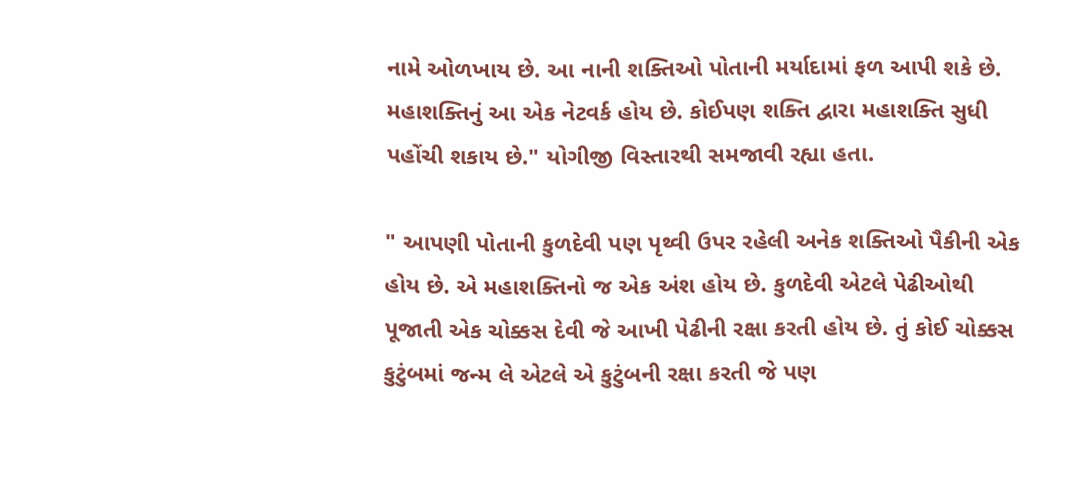નામે ઓળખાય છે. આ નાની શક્તિઓ પોતાની મર્યાદામાં ફળ આપી શકે છે. મહાશક્તિનું આ એક નેટવર્ક હોય છે. કોઈપણ શક્તિ દ્વારા મહાશક્તિ સુધી પહોંચી શકાય છે." યોગીજી વિસ્તારથી સમજાવી રહ્યા હતા.

" આપણી પોતાની કુળદેવી પણ પૃથ્વી ઉપર રહેલી અનેક શક્તિઓ પૈકીની એક હોય છે. એ મહાશક્તિનો જ એક અંશ હોય છે. કુળદેવી એટલે પેઢીઓથી પૂજાતી એક ચોક્કસ દેવી જે આખી પેઢીની રક્ષા કરતી હોય છે. તું કોઈ ચોક્કસ કુટુંબમાં જન્મ લે એટલે એ કુટુંબની રક્ષા કરતી જે પણ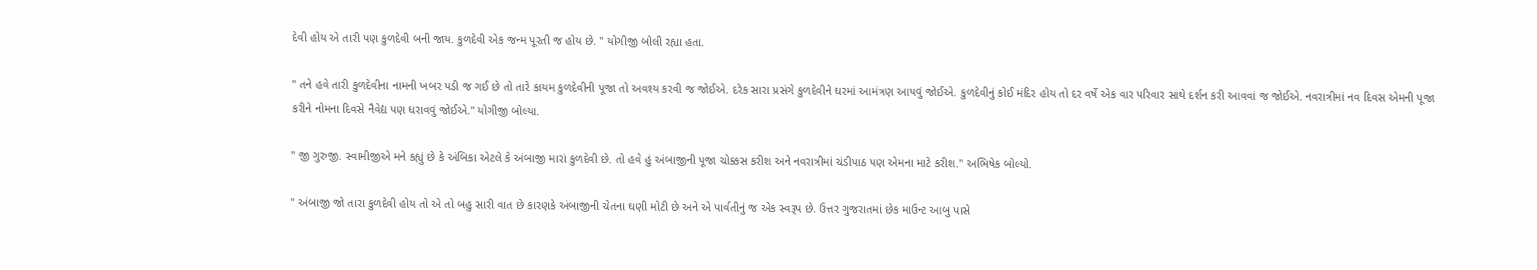દેવી હોય એ તારી પણ કુળદેવી બની જાય. કુળદેવી એક જન્મ પૂરતી જ હોય છે. " યોગીજી બોલી રહ્યા હતા.

" તને હવે તારી કુળદેવીના નામની ખબર પડી જ ગઈ છે તો તારે કાયમ કુળદેવીની પૂજા તો અવશ્ય કરવી જ જોઈએ. દરેક સારા પ્રસંગે કુળદેવીને ઘરમાં આમંત્રણ આપવું જોઈએ. કુળદેવીનું કોઈ મંદિર હોય તો દર વર્ષે એક વાર પરિવાર સાથે દર્શન કરી આવવાં જ જોઈએ. નવરાત્રીમાં નવ દિવસ એમની પૂજા કરીને નોમના દિવસે નૈવેદ્ય પણ ધરાવવું જોઈએ." યોગીજી બોલ્યા.

" જી ગુરુજી. સ્વામીજીએ મને કહ્યું છે કે અંબિકા એટલે કે અંબાજી મારાં કુળદેવી છે. તો હવે હું અંબાજીની પૂજા ચોક્કસ કરીશ અને નવરાત્રીમાં ચંડીપાઠ પણ એમના માટે કરીશ." અભિષેક બોલ્યો.

" અંબાજી જો તારા કુળદેવી હોય તો એ તો બહુ સારી વાત છે કારણકે અંબાજીની ચેતના ઘણી મોટી છે અને એ પાર્વતીનું જ એક સ્વરૂપ છે. ઉત્તર ગુજરાતમાં છેક માઉન્ટ આબુ પાસે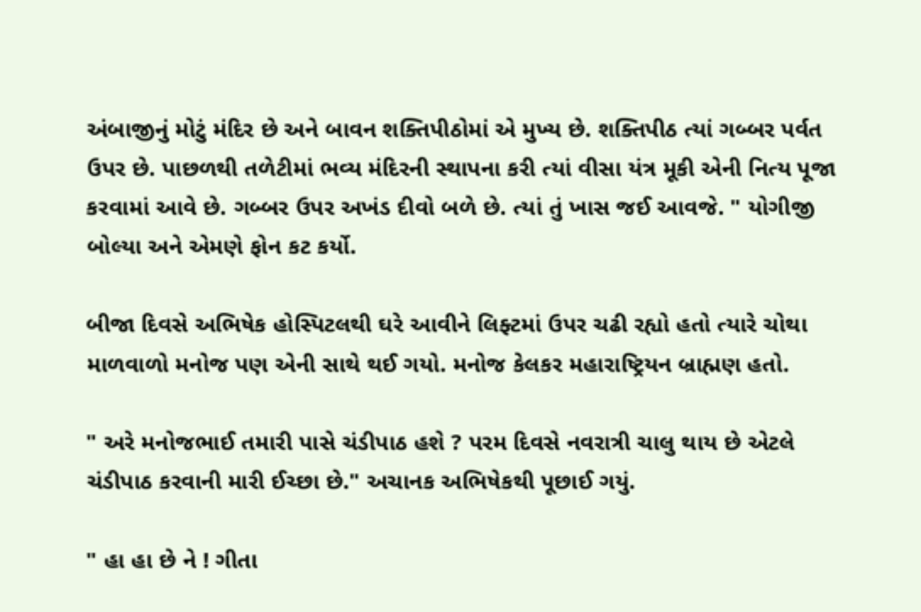અંબાજીનું મોટું મંદિર છે અને બાવન શક્તિપીઠોમાં એ મુખ્ય છે. શક્તિપીઠ ત્યાં ગબ્બર પર્વત ઉપર છે. પાછળથી તળેટીમાં ભવ્ય મંદિરની સ્થાપના કરી ત્યાં વીસા યંત્ર મૂકી એની નિત્ય પૂજા કરવામાં આવે છે. ગબ્બર ઉપર અખંડ દીવો બળે છે. ત્યાં તું ખાસ જઈ આવજે. " યોગીજી બોલ્યા અને એમણે ફોન કટ કર્યો.

બીજા દિવસે અભિષેક હોસ્પિટલથી ઘરે આવીને લિફ્ટમાં ઉપર ચઢી રહ્યો હતો ત્યારે ચોથા માળવાળો મનોજ પણ એની સાથે થઈ ગયો. મનોજ કેલકર મહારાષ્ટ્રિયન બ્રાહ્મણ હતો.

" અરે મનોજભાઈ તમારી પાસે ચંડીપાઠ હશે ? પરમ દિવસે નવરાત્રી ચાલુ થાય છે એટલે ચંડીપાઠ કરવાની મારી ઈચ્છા છે." અચાનક અભિષેકથી પૂછાઈ ગયું.

" હા હા છે ને ! ગીતા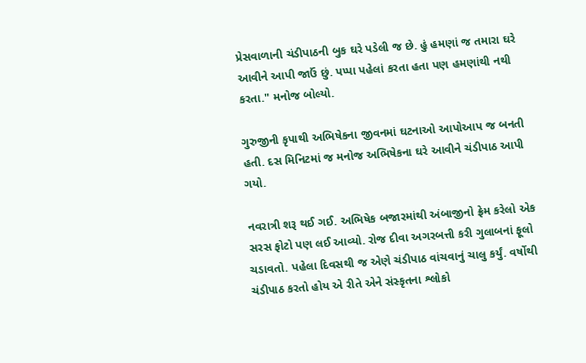પ્રેસવાળાની ચંડીપાઠની બુક ઘરે પડેલી જ છે. હું હમણાં જ તમારા ઘરે આવીને આપી જાઉં છું. પપ્પા પહેલાં કરતા હતા પણ હમણાંથી નથી કરતા." મનોજ બોલ્યો.

ગુરુજીની કૃપાથી અભિષેકના જીવનમાં ઘટનાઓ આપોઆપ જ બનતી હતી. દસ મિનિટમાં જ મનોજ અભિષેકના ઘરે આવીને ચંડીપાઠ આપી ગયો.

નવરાત્રી શરૂ થઈ ગઈ. અભિષેક બજારમાંથી અંબાજીનો ફ્રેમ કરેલો એક સરસ ફોટો પણ લઈ આવ્યો. રોજ દીવા અગરબત્તી કરી ગુલાબનાં ફૂલો ચડાવતો. પહેલા દિવસથી જ એણે ચંડીપાઠ વાંચવાનું ચાલુ કર્યું. વર્ષોથી ચંડીપાઠ કરતો હોય એ રીતે એને સંસ્કૃતના શ્લોકો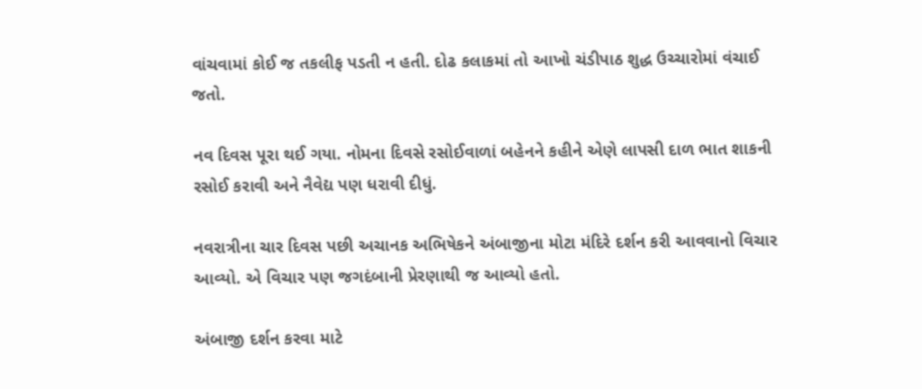વાંચવામાં કોઈ જ તકલીફ પડતી ન હતી. દોઢ કલાકમાં તો આખો ચંડીપાઠ શુદ્ધ ઉચ્ચારોમાં વંચાઈ જતો.

નવ દિવસ પૂરા થઈ ગયા. નોમના દિવસે રસોઈવાળાં બહેનને કહીને એણે લાપસી દાળ ભાત શાકની રસોઈ કરાવી અને નૈવેદ્ય પણ ધરાવી દીધું.

નવરાત્રીના ચાર દિવસ પછી અચાનક અભિષેકને અંબાજીના મોટા મંદિરે દર્શન કરી આવવાનો વિચાર આવ્યો. એ વિચાર પણ જગદંબાની પ્રેરણાથી જ આવ્યો હતો.

અંબાજી દર્શન કરવા માટે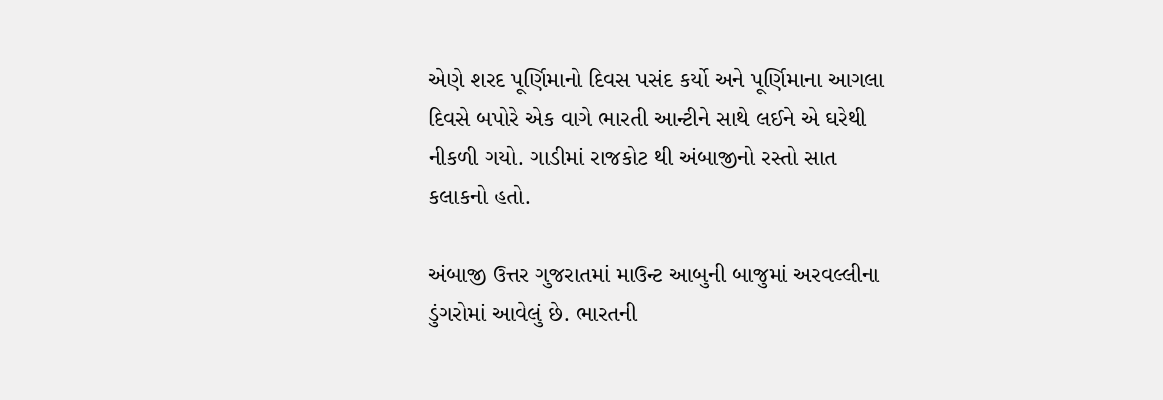એણે શરદ પૂર્ણિમાનો દિવસ પસંદ કર્યો અને પૂર્ણિમાના આગલા દિવસે બપોરે એક વાગે ભારતી આન્ટીને સાથે લઈને એ ઘરેથી નીકળી ગયો. ગાડીમાં રાજકોટ થી અંબાજીનો રસ્તો સાત કલાકનો હતો.

અંબાજી ઉત્તર ગુજરાતમાં માઉન્ટ આબુની બાજુમાં અરવલ્લીના ડુંગરોમાં આવેલું છે. ભારતની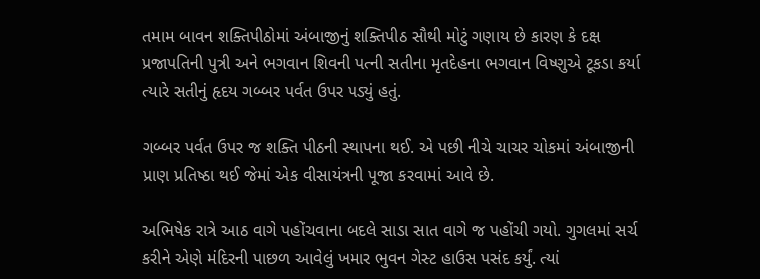તમામ બાવન શક્તિપીઠોમાં અંબાજીનું શક્તિપીઠ સૌથી મોટું ગણાય છે કારણ કે દક્ષ પ્રજાપતિની પુત્રી અને ભગવાન શિવની પત્ની સતીના મૃતદેહના ભગવાન વિષ્ણુએ ટૂકડા કર્યા ત્યારે સતીનું હૃદય ગબ્બર પર્વત ઉપર પડ્યું હતું.

ગબ્બર પર્વત ઉપર જ શક્તિ પીઠની સ્થાપના થઈ. એ પછી નીચે ચાચર ચોકમાં અંબાજીની પ્રાણ પ્રતિષ્ઠા થઈ જેમાં એક વીસાયંત્રની પૂજા કરવામાં આવે છે.

અભિષેક રાત્રે આઠ વાગે પહોંચવાના બદલે સાડા સાત વાગે જ પહોંચી ગયો. ગુગલમાં સર્ચ કરીને એણે મંદિરની પાછળ આવેલું ખમાર ભુવન ગેસ્ટ હાઉસ પસંદ કર્યું. ત્યાં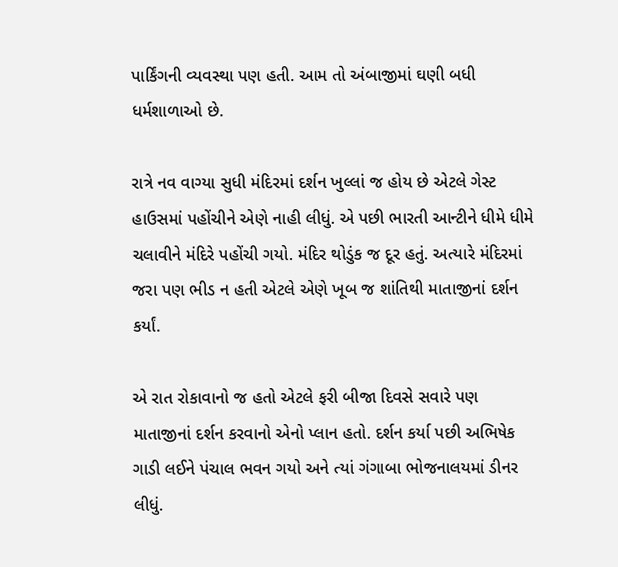પાર્કિંગની વ્યવસ્થા પણ હતી. આમ તો અંબાજીમાં ઘણી બધી ધર્મશાળાઓ છે.

રાત્રે નવ વાગ્યા સુધી મંદિરમાં દર્શન ખુલ્લાં જ હોય છે એટલે ગેસ્ટ હાઉસમાં પહોંચીને એણે નાહી લીધું. એ પછી ભારતી આન્ટીને ધીમે ધીમે ચલાવીને મંદિરે પહોંચી ગયો. મંદિર થોડુંક જ દૂર હતું. અત્યારે મંદિરમાં જરા પણ ભીડ ન હતી એટલે એણે ખૂબ જ શાંતિથી માતાજીનાં દર્શન કર્યાં.

એ રાત રોકાવાનો જ હતો એટલે ફરી બીજા દિવસે સવારે પણ માતાજીનાં દર્શન કરવાનો એનો પ્લાન હતો. દર્શન કર્યા પછી અભિષેક ગાડી લઈને પંચાલ ભવન ગયો અને ત્યાં ગંગાબા ભોજનાલયમાં ડીનર લીધું.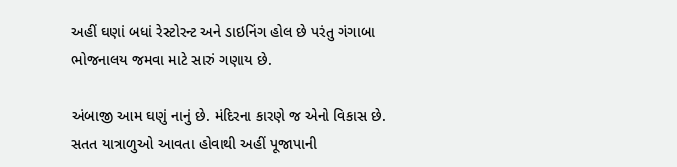અહીં ઘણાં બધાં રેસ્ટોરન્ટ અને ડાઇનિંગ હોલ છે પરંતુ ગંગાબા ભોજનાલય જમવા માટે સારું ગણાય છે.

અંબાજી આમ ઘણું નાનું છે. મંદિરના કારણે જ એનો વિકાસ છે. સતત યાત્રાળુઓ આવતા હોવાથી અહીં પૂજાપાની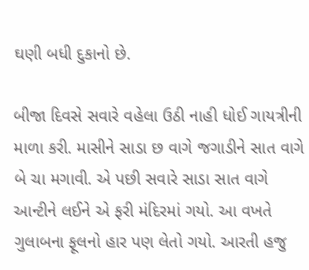ઘણી બધી દુકાનો છે.

બીજા દિવસે સવારે વહેલા ઉઠી નાહી ધોઈ ગાયત્રીની માળા કરી. માસીને સાડા છ વાગે જગાડીને સાત વાગે બે ચા મગાવી. એ પછી સવારે સાડા સાત વાગે આન્ટીને લઈને એ ફરી મંદિરમાં ગયો. આ વખતે ગુલાબના ફૂલનો હાર પણ લેતો ગયો. આરતી હજુ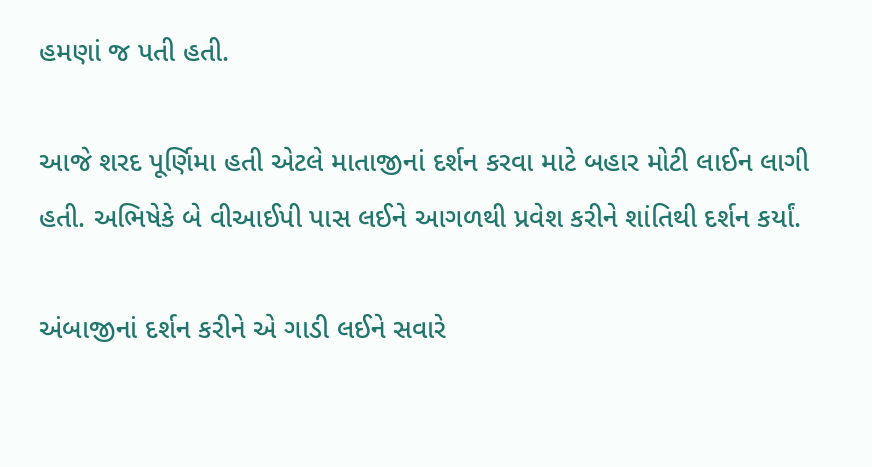હમણાં જ પતી હતી.

આજે શરદ પૂર્ણિમા હતી એટલે માતાજીનાં દર્શન કરવા માટે બહાર મોટી લાઈન લાગી હતી. અભિષેકે બે વીઆઈપી પાસ લઈને આગળથી પ્રવેશ કરીને શાંતિથી દર્શન કર્યાં.

અંબાજીનાં દર્શન કરીને એ ગાડી લઈને સવારે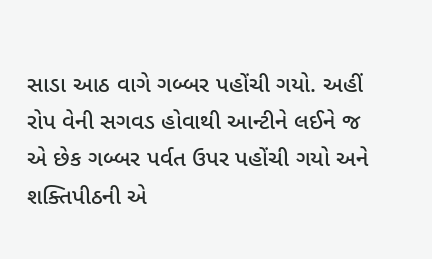સાડા આઠ વાગે ગબ્બર પહોંચી ગયો. અહીં રોપ વેની સગવડ હોવાથી આન્ટીને લઈને જ એ છેક ગબ્બર પર્વત ઉપર પહોંચી ગયો અને શક્તિપીઠની એ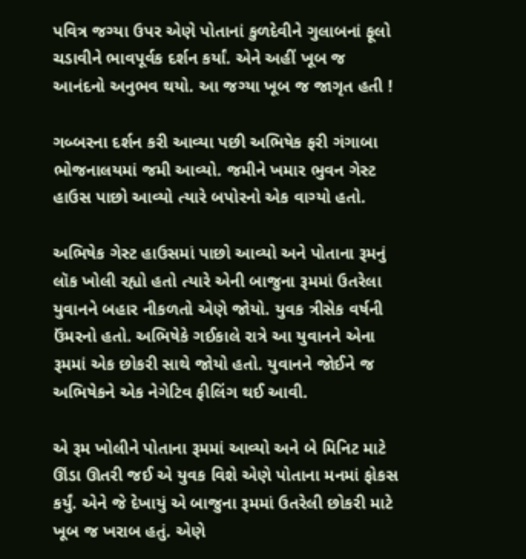પવિત્ર જગ્યા ઉપર એણે પોતાનાં કુળદેવીને ગુલાબનાં ફૂલો ચડાવીને ભાવપૂર્વક દર્શન કર્યાં. એને અહીં ખૂબ જ આનંદનો અનુભવ થયો. આ જગ્યા ખૂબ જ જાગૃત હતી !

ગબ્બરના દર્શન કરી આવ્યા પછી અભિષેક ફરી ગંગાબા ભોજનાલયમાં જમી આવ્યો. જમીને ખમાર ભુવન ગેસ્ટ હાઉસ પાછો આવ્યો ત્યારે બપોરનો એક વાગ્યો હતો.

અભિષેક ગેસ્ટ હાઉસમાં પાછો આવ્યો અને પોતાના રૂમનું લૉક ખોલી રહ્યો હતો ત્યારે એની બાજુના રૂમમાં ઉતરેલા યુવાનને બહાર નીકળતો એણે જોયો. યુવક ત્રીસેક વર્ષની ઉંમરનો હતો. અભિષેકે ગઈકાલે રાત્રે આ યુવાનને એના રૂમમાં એક છોકરી સાથે જોયો હતો. યુવાનને જોઈને જ અભિષેકને એક નેગેટિવ ફીલિંગ થઈ આવી.

એ રૂમ ખોલીને પોતાના રૂમમાં આવ્યો અને બે મિનિટ માટે ઊંડા ઊતરી જઈ એ યુવક વિશે એણે પોતાના મનમાં ફોકસ કર્યું. એને જે દેખાયું એ બાજુના રૂમમાં ઉતરેલી છોકરી માટે ખૂબ જ ખરાબ હતું. એણે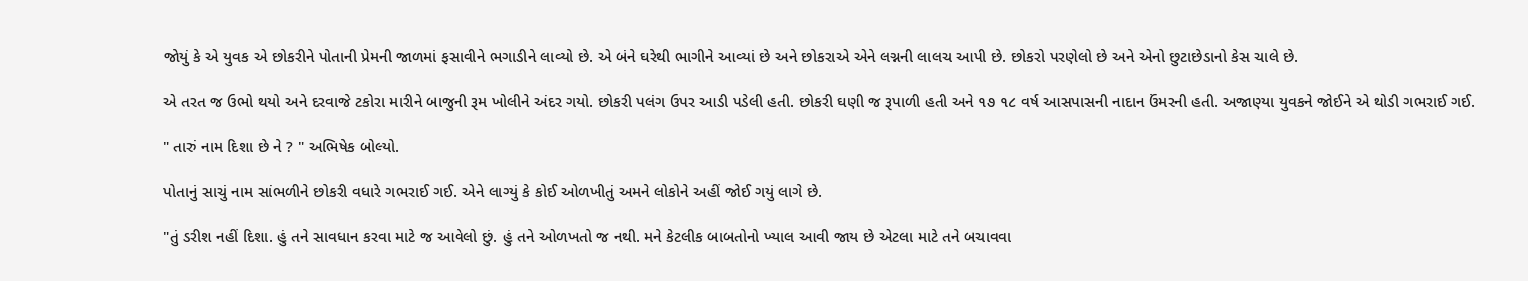જોયું કે એ યુવક એ છોકરીને પોતાની પ્રેમની જાળમાં ફસાવીને ભગાડીને લાવ્યો છે. એ બંને ઘરેથી ભાગીને આવ્યાં છે અને છોકરાએ એને લગ્નની લાલચ આપી છે. છોકરો પરણેલો છે અને એનો છુટાછેડાનો કેસ ચાલે છે.

એ તરત જ ઉભો થયો અને દરવાજે ટકોરા મારીને બાજુની રૂમ ખોલીને અંદર ગયો. છોકરી પલંગ ઉપર આડી પડેલી હતી. છોકરી ઘણી જ રૂપાળી હતી અને ૧૭ ૧૮ વર્ષ આસપાસની નાદાન ઉંમરની હતી. અજાણ્યા યુવકને જોઈને એ થોડી ગભરાઈ ગઈ.

" તારું નામ દિશા છે ને ? " અભિષેક બોલ્યો.

પોતાનું સાચું નામ સાંભળીને છોકરી વધારે ગભરાઈ ગઈ. એને લાગ્યું કે કોઈ ઓળખીતું અમને લોકોને અહીં જોઈ ગયું લાગે છે.

"તું ડરીશ નહીં દિશા. હું તને સાવધાન કરવા માટે જ આવેલો છું. હું તને ઓળખતો જ નથી. મને કેટલીક બાબતોનો ખ્યાલ આવી જાય છે એટલા માટે તને બચાવવા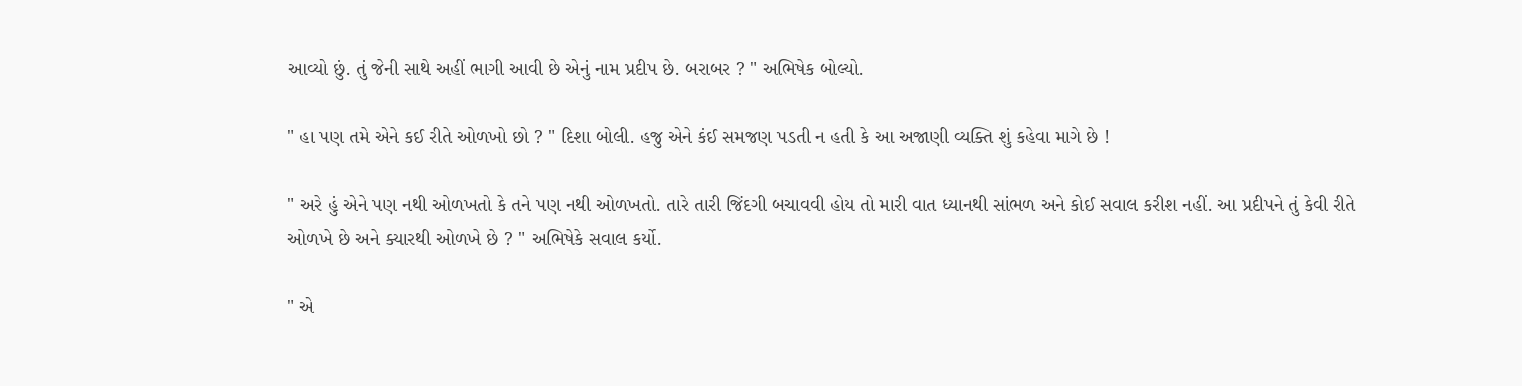આવ્યો છું. તું જેની સાથે અહીં ભાગી આવી છે એનું નામ પ્રદીપ છે. બરાબર ? " અભિષેક બોલ્યો.

" હા પણ તમે એને કઈ રીતે ઓળખો છો ? " દિશા બોલી. હજુ એને કંઈ સમજણ પડતી ન હતી કે આ અજાણી વ્યક્તિ શું કહેવા માગે છે !

" અરે હું એને પણ નથી ઓળખતો કે તને પણ નથી ઓળખતો. તારે તારી જિંદગી બચાવવી હોય તો મારી વાત ધ્યાનથી સાંભળ અને કોઈ સવાલ કરીશ નહીં. આ પ્રદીપને તું કેવી રીતે ઓળખે છે અને ક્યારથી ઓળખે છે ? " અભિષેકે સવાલ કર્યો.

" એ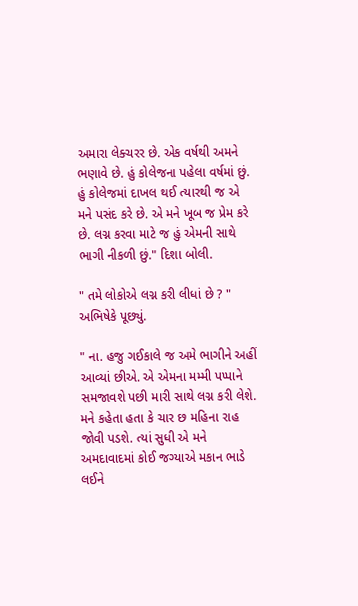અમારા લેક્ચરર છે. એક વર્ષથી અમને ભણાવે છે. હું કોલેજના પહેલા વર્ષમાં છું. હું કોલેજમાં દાખલ થઈ ત્યારથી જ એ મને પસંદ કરે છે. એ મને ખૂબ જ પ્રેમ કરે છે. લગ્ન કરવા માટે જ હું એમની સાથે ભાગી નીકળી છું." દિશા બોલી.

" તમે લોકોએ લગ્ન કરી લીધાં છે ? " અભિષેકે પૂછ્યું.

" ના. હજુ ગઈકાલે જ અમે ભાગીને અહીં આવ્યાં છીએ. એ એમના મમ્મી પપ્પાને સમજાવશે પછી મારી સાથે લગ્ન કરી લેશે. મને કહેતા હતા કે ચાર છ મહિના રાહ જોવી પડશે. ત્યાં સુધી એ મને અમદાવાદમાં કોઈ જગ્યાએ મકાન ભાડે લઈને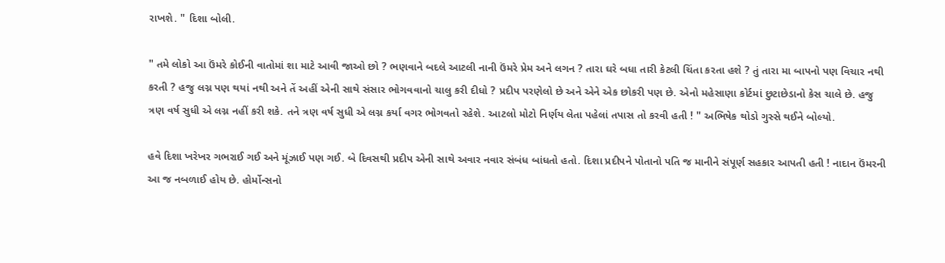રાખશે. " દિશા બોલી.

" તમે લોકો આ ઉંમરે કોઈની વાતોમાં શા માટે આવી જાઓ છો ? ભણવાને બદલે આટલી નાની ઉંમરે પ્રેમ અને લગન ? તારા ઘરે બધા તારી કેટલી ચિંતા કરતા હશે ? તું તારા મા બાપનો પણ વિચાર નથી કરતી ? હજુ લગ્ન પણ થયાં નથી અને તેં અહીં એની સાથે સંસાર ભોગવવાનો ચાલુ કરી દીધો ? પ્રદીપ પરણેલો છે અને એને એક છોકરી પણ છે. એનો મહેસાણા કોર્ટમાં છુટાછેડાનો કેસ ચાલે છે. હજુ ત્રણ વર્ષ સુધી એ લગ્ન નહીં કરી શકે. તને ત્રણ વર્ષ સુધી એ લગ્ન કર્યા વગર ભોગવતો રહેશે. આટલો મોટો નિર્ણય લેતા પહેલાં તપાસ તો કરવી હતી ! " અભિષેક થોડો ગુસ્સે થઈને બોલ્યો.

હવે દિશા ખરેખર ગભરાઈ ગઈ અને મૂંઝાઈ પણ ગઈ. બે દિવસથી પ્રદીપ એની સાથે અવાર નવાર સંબંધ બાંધતો હતો. દિશા પ્રદીપને પોતાનો પતિ જ માનીને સંપૂર્ણ સહકાર આપતી હતી ! નાદાન ઉંમરની આ જ નબળાઈ હોય છે. હોર્મોન્સનો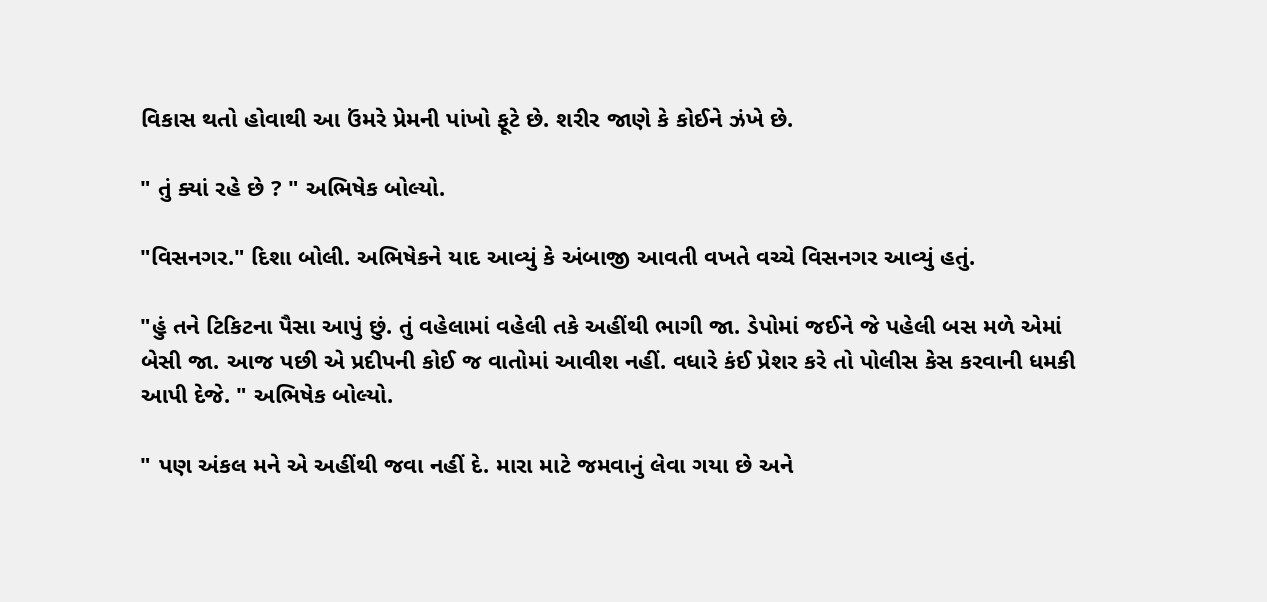વિકાસ થતો હોવાથી આ ઉંમરે પ્રેમની પાંખો ફૂટે છે. શરીર જાણે કે કોઈને ઝંખે છે.

" તું ક્યાં રહે છે ? " અભિષેક બોલ્યો.

"વિસનગર." દિશા બોલી. અભિષેકને યાદ આવ્યું કે અંબાજી આવતી વખતે વચ્ચે વિસનગર આવ્યું હતું.

"હું તને ટિકિટના પૈસા આપું છું. તું વહેલામાં વહેલી તકે અહીંથી ભાગી જા. ડેપોમાં જઈને જે પહેલી બસ મળે એમાં બેસી જા. આજ પછી એ પ્રદીપની કોઈ જ વાતોમાં આવીશ નહીં. વધારે કંઈ પ્રેશર કરે તો પોલીસ કેસ કરવાની ધમકી આપી દેજે. " અભિષેક બોલ્યો.

" પણ અંકલ મને એ અહીંથી જવા નહીં દે. મારા માટે જમવાનું લેવા ગયા છે અને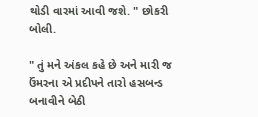થોડી વારમાં આવી જશે. " છોકરી બોલી.

" તું મને અંકલ કહે છે અને મારી જ ઉંમરના એ પ્રદીપને તારો હસબન્ડ બનાવીને બેઠી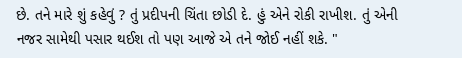છે. તને મારે શું કહેવું ? તું પ્રદીપની ચિંતા છોડી દે. હું એને રોકી રાખીશ. તું એની નજર સામેથી પસાર થઈશ તો પણ આજે એ તને જોઈ નહીં શકે. "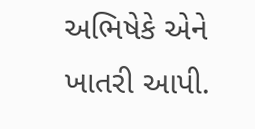અભિષેકે એને ખાતરી આપી.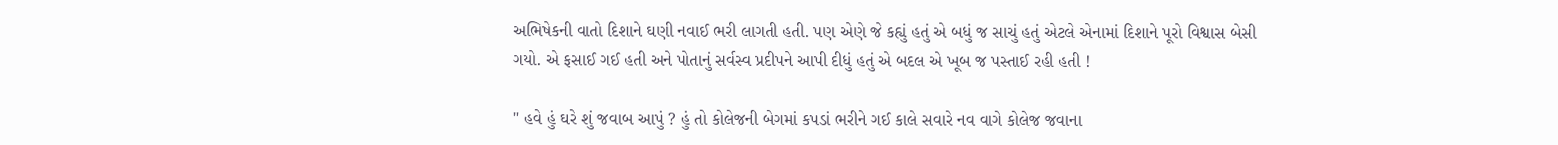અભિષેકની વાતો દિશાને ઘણી નવાઈ ભરી લાગતી હતી. પણ એણે જે કહ્યું હતું એ બધું જ સાચું હતું એટલે એનામાં દિશાને પૂરો વિશ્વાસ બેસી ગયો. એ ફસાઈ ગઈ હતી અને પોતાનું સર્વસ્વ પ્રદીપને આપી દીધું હતું એ બદલ એ ખૂબ જ પસ્તાઈ રહી હતી !

" હવે હું ઘરે શું જવાબ આપું ? હું તો કોલેજની બેગમાં કપડાં ભરીને ગઈ કાલે સવારે નવ વાગે કોલેજ જવાના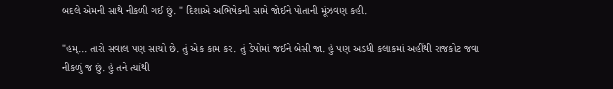બદલે એમની સાથે નીકળી ગઈ છું. " દિશાએ અભિષેકની સામે જોઈને પોતાની મૂંઝવણ કહી.

"હમ્... તારો સવાલ પણ સાચો છે. તું એક કામ કર. તું ડેપોમાં જઈને બેસી જા. હું પણ અડધી કલાકમાં અહીંથી રાજકોટ જવા નીકળું જ છું. હું તને ત્યાંથી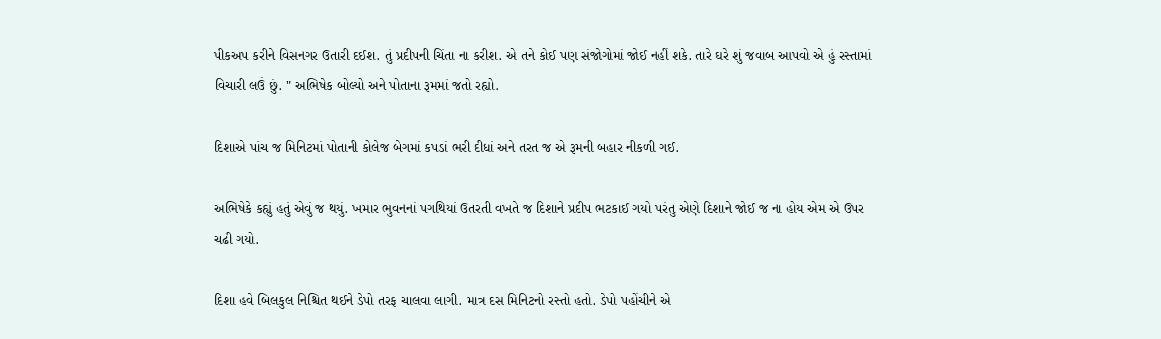પીકઅપ કરીને વિસનગર ઉતારી દઈશ. તું પ્રદીપની ચિંતા ના કરીશ. એ તને કોઈ પણ સંજોગોમાં જોઈ નહીં શકે. તારે ઘરે શું જવાબ આપવો એ હું રસ્તામાં વિચારી લઉં છું. " અભિષેક બોલ્યો અને પોતાના રૂમમાં જતો રહ્યો.

દિશાએ પાંચ જ મિનિટમાં પોતાની કોલેજ બેગમાં કપડાં ભરી દીધાં અને તરત જ એ રૂમની બહાર નીકળી ગઈ.

અભિષેકે કહ્યું હતું એવું જ થયું. ખમાર ભુવનનાં પગથિયાં ઉતરતી વખતે જ દિશાને પ્રદીપ ભટકાઈ ગયો પરંતુ એણે દિશાને જોઈ જ ના હોય એમ એ ઉપર ચઢી ગયો.

દિશા હવે બિલકુલ નિશ્ચિત થઈને ડેપો તરફ ચાલવા લાગી. માત્ર દસ મિનિટનો રસ્તો હતો. ડેપો પહોંચીને એ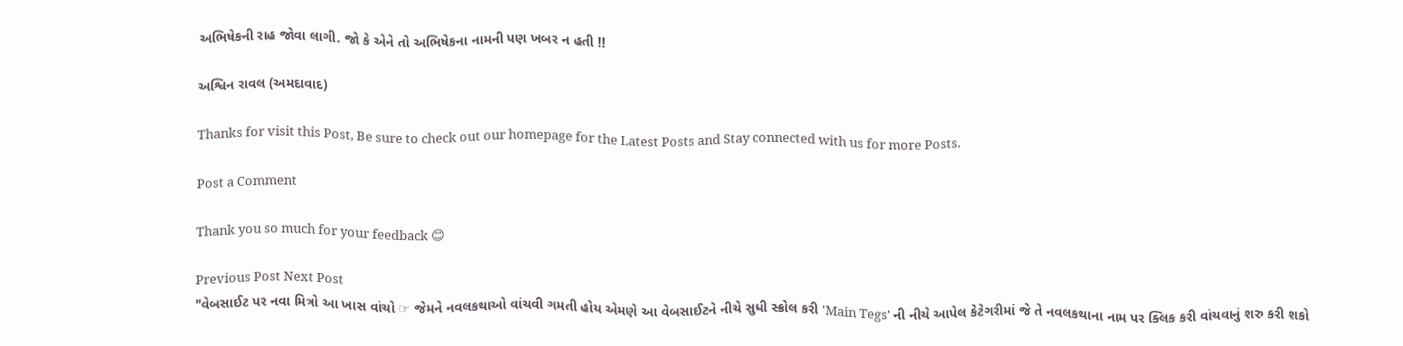અભિષેકની રાહ જોવા લાગી. જો કે એને તો અભિષેકના નામની પણ ખબર ન હતી !!

અશ્વિન રાવલ (અમદાવાદ)

Thanks for visit this Post, Be sure to check out our homepage for the Latest Posts and Stay connected with us for more Posts.

Post a Comment

Thank you so much for your feedback 😊

Previous Post Next Post
"વેબસાઈટ પર નવા મિત્રો આ ખાસ વાંચો ☞ જેમને નવલકથાઓ વાંચવી ગમતી હોય એમણે આ વેબસાઈટને નીચે સુધી સ્ક્રોલ કરી 'Main Tegs' ની નીચે આપેલ કેટેગરીમાં જે તે નવલકથાના નામ પર ક્લિક કરી વાંચવાનું શરુ કરી શકો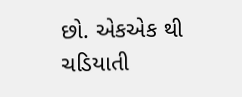છો. એકએક થી ચડિયાતી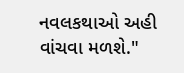નવલકથાઓ અહી વાંચવા મળશે."